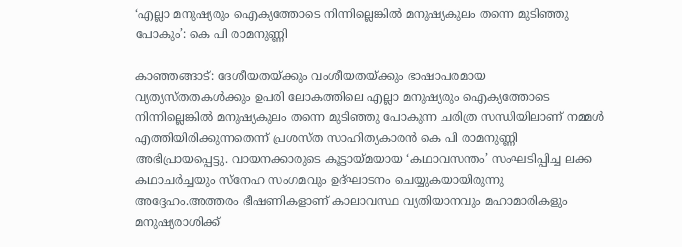‘എല്ലാ മനുഷ്യരും ഐക്യത്തോടെ നിന്നില്ലെങ്കില്‍ മനുഷ്യകുലം തന്നെ മുടിഞ്ഞു പോകും’: കെ പി രാമനുണ്ണി

കാഞ്ഞങ്ങാട്: ദേശീയതയ്ക്കും വംശീയതയ്ക്കും ഭാഷാപരമായ വ്യത്യസ്തതകള്‍ക്കും ഉപരി ലോകത്തിലെ എല്ലാ മനുഷ്യരും ഐക്യത്തോടെ നിന്നില്ലെങ്കില്‍ മനുഷ്യകുലം തന്നെ മുടിഞ്ഞു പോകുന്ന ചരിത്ര സന്ധിയിലാണ് നമ്മള്‍ എത്തിയിരിക്കുന്നതെന്ന് പ്രശസ്ത സാഹിത്യകാരന്‍ കെ പി രാമനുണ്ണി അഭിപ്രായപ്പെട്ടു. വായനക്കാരുടെ കൂട്ടായ്മയായ ‘കഥാവസന്തം’ സംഘടിപ്പിച്ച ലക്ക കഥാചര്‍ച്ചയും സ്‌നേഹ സംഗമവും ഉദ്ഘാടനം ചെയ്യുകയായിരുന്നു അദ്ദേഹം.അത്തരം ഭീഷണികളാണ് കാലാവസ്ഥ വ്യതിയാനവും മഹാമാരികളും മനുഷ്യരാശിക്ക്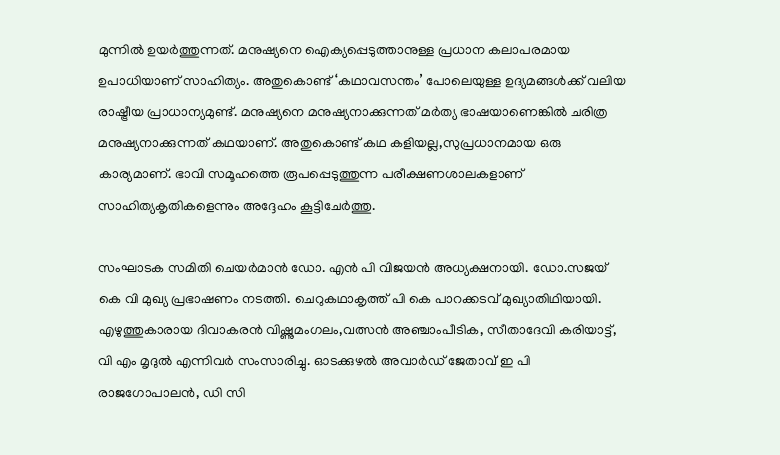മുന്നില്‍ ഉയര്‍ത്തുന്നത്. മനുഷ്യനെ ഐക്യപ്പെടുത്താനുള്ള പ്രധാന കലാപരമായ ഉപാധിയാണ് സാഹിത്യം. അതുകൊണ്ട് ‘കഥാവസന്തം’ പോലെയുള്ള ഉദ്യമങ്ങള്‍ക്ക് വലിയ രാഷ്ട്രീയ പ്രാധാന്യമുണ്ട്. മനുഷ്യനെ മനുഷ്യനാക്കുന്നത് മര്‍ത്യ ഭാഷയാണെങ്കില്‍ ചരിത്ര മനുഷ്യനാക്കുന്നത് കഥയാണ്. അതുകൊണ്ട് കഥ കളിയല്ല,സുപ്രധാനമായ ഒരു കാര്യമാണ്. ഭാവി സമൂഹത്തെ രൂപപ്പെടുത്തുന്ന പരീക്ഷണശാലകളാണ് സാഹിത്യകൃതികളെന്നും അദ്ദേഹം കൂട്ടിചേര്‍ത്തു.

സംഘാടക സമിതി ചെയര്‍മാന്‍ ഡോ. എന്‍ പി വിജയന്‍ അധ്യക്ഷനായി. ഡോ.സജയ് കെ വി മുഖ്യ പ്രഭാഷണം നടത്തി. ചെറുകഥാകൃത്ത് പി കെ പാറക്കടവ് മുഖ്യാതിഥിയായി. എഴുത്തുകാരായ ദിവാകരന്‍ വിഷ്ണുമംഗലം,വത്സന്‍ അഞ്ചാംപീടിക, സീതാദേവി കരിയാട്ട്, വി എം മൃദുല്‍ എന്നിവര്‍ സംസാരിച്ചു. ഓടക്കുഴല്‍ അവാര്‍ഡ് ജേതാവ് ഇ പി രാജഗോപാലന്‍, ഡി സി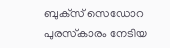ബുക്‌സ് സെഡോറ പുരസ്‌കാരം നേടിയ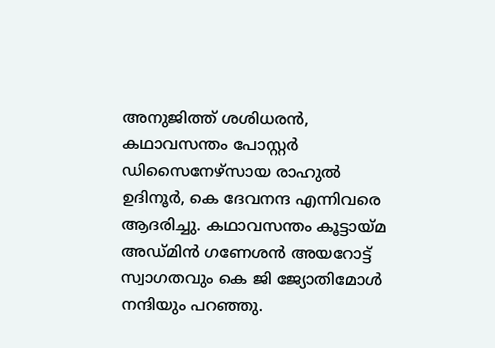അനുജിത്ത് ശശിധരന്‍, കഥാവസന്തം പോസ്റ്റര്‍ ഡിസൈനേഴ്സായ രാഹുല്‍ ഉദിനൂര്‍, കെ ദേവനന്ദ എന്നിവരെ ആദരിച്ചു. കഥാവസന്തം കൂട്ടായ്മ അഡ്മിന്‍ ഗണേശന്‍ അയറോട്ട് സ്വാഗതവും കെ ജി ജ്യോതിമോള്‍ നന്ദിയും പറഞ്ഞു.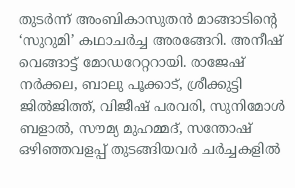തുടര്‍ന്ന് അംബികാസുതന്‍ മാങ്ങാടിന്റെ ‘സുറുമി’ കഥാചര്‍ച്ച അരങ്ങേറി. അനീഷ് വെങ്ങാട്ട് മോഡറേറ്ററായി. രാജേഷ് നര്‍ക്കല, ബാലു പൂക്കാട്, ശ്രീക്കുട്ടി ജില്‍ജിത്ത്, വിജീഷ് പരവരി, സുനിമോള്‍ ബളാല്‍, സൗമ്യ മുഹമ്മദ്, സന്തോഷ് ഒഴിഞ്ഞവളപ്പ് തുടങ്ങിയവര്‍ ചര്‍ച്ചകളില്‍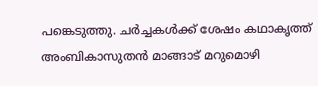പങ്കെടുത്തു. ചര്‍ച്ചകള്‍ക്ക് ശേഷം കഥാകൃത്ത് അംബികാസുതന്‍ മാങ്ങാട് മറുമൊഴി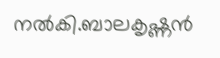നല്‍കി.ബാലകൃഷ്ണന്‍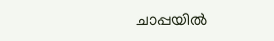ചാപ്പയില്‍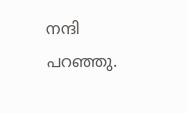നന്ദി പറഞ്ഞു.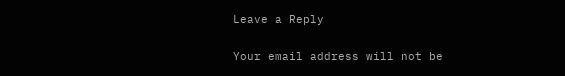Leave a Reply

Your email address will not be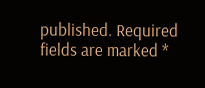published. Required fields are marked *